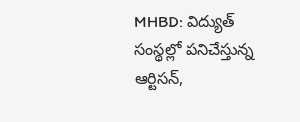MHBD: విద్యుత్ సంస్థల్లో పనిచేస్తున్న ఆర్టిసన్,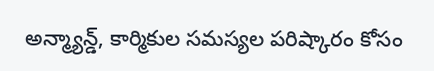అన్మ్యాన్డ్, కార్మికుల సమస్యల పరిష్కారం కోసం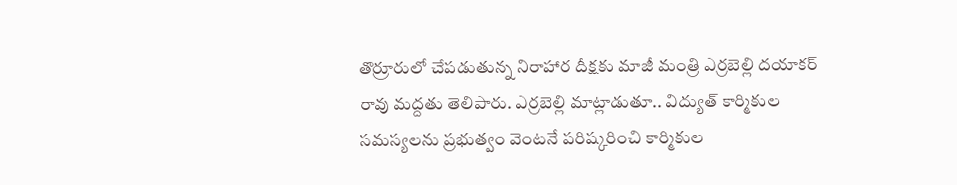తొర్రూరులో చేపడుతున్న నిరాహార దీక్షకు మాజీ మంత్రి ఎర్రబెల్లి దయాకర్ రావు మద్దతు తెలిపారు. ఎర్రబెల్లి మాట్లాడుతూ.. విద్యుత్ కార్మికుల సమస్యలను ప్రభుత్వం వెంటనే పరిష్కరించి కార్మికుల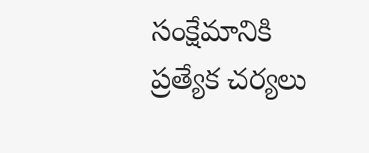సంక్షేమానికి ప్రత్యేక చర్యలు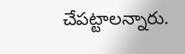చేపట్టాలన్నారు.